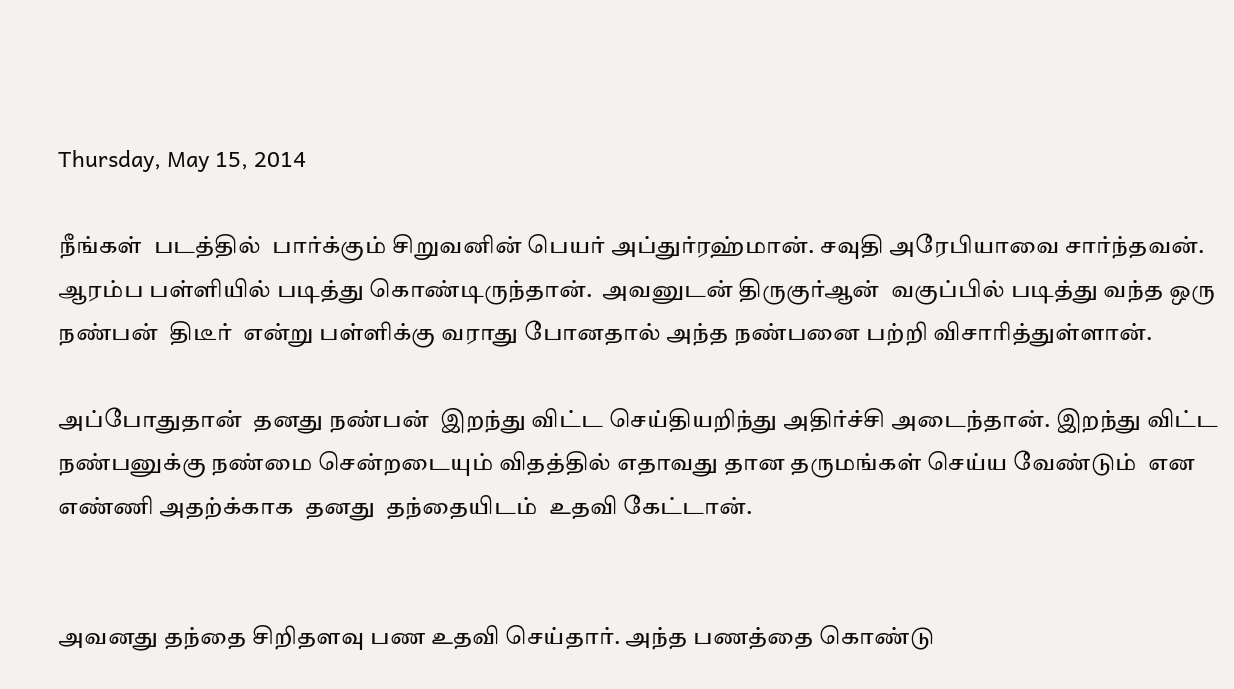Thursday, May 15, 2014

நீங்கள்  படத்தில்  பார்க்கும் சிறுவனின் பெயர் அப்துர்ரஹ்மான். சவுதி அரேபியாவை சார்ந்தவன். ஆரம்ப பள்ளியில் படித்து கொண்டிருந்தான்.  அவனுடன் திருகுர்ஆன்  வகுப்பில் படித்து வந்த ஒரு நண்பன்  திடீர்  என்று பள்ளிக்கு வராது போனதால் அந்த நண்பனை பற்றி விசாரித்துள்ளான்.

அப்போதுதான்  தனது நண்பன்  இறந்து விட்ட செய்தியறிந்து அதிர்ச்சி அடைந்தான். இறந்து விட்ட நண்பனுக்கு நண்மை சென்றடையும் விதத்தில் எதாவது தான தருமங்கள் செய்ய வேண்டும்  என  எண்ணி அதற்க்காக  தனது  தந்தையிடம்  உதவி கேட்டான்.


அவனது தந்தை சிறிதளவு பண உதவி செய்தார். அந்த பணத்தை கொண்டு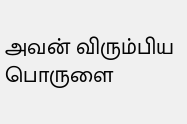அவன் விரும்பிய பொருளை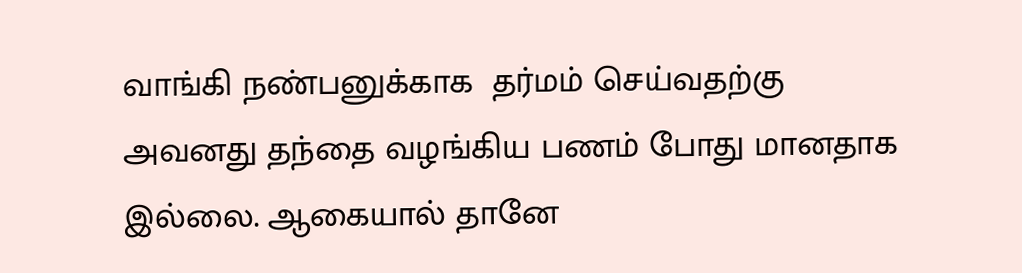வாங்கி நண்பனுக்காக  தர்மம் செய்வதற்கு அவனது தந்தை வழங்கிய பணம் போது மானதாக இல்லை. ஆகையால் தானே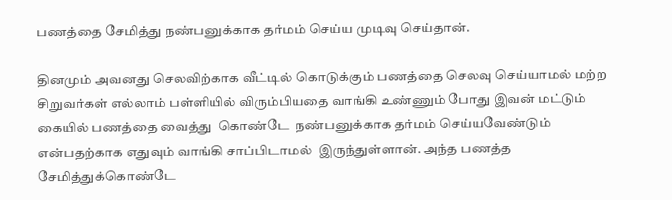பணத்தை சேமித்து நண்பனுக்காக தர்மம் செய்ய முடிவு செய்தான்.

தினமும் அவனது செலவிற்காக வீட்டில் கொடுக்கும் பணத்தை செலவு செய்யாமல் மற்ற சிறுவர்கள் எல்லாம் பள்ளியில் விரும்பியதை வாங்கி உண்ணும் போது இவன் மட்டும் கையில் பணத்தை வைத்து  கொண்டே  நண்பனுக்காக தர்மம் செய்யவேண்டும் என்பதற்காக எதுவும் வாங்கி சாப்பிடாமல்  இருந்துள்ளான். அந்த பணத்த சேமித்துக்கொண்டே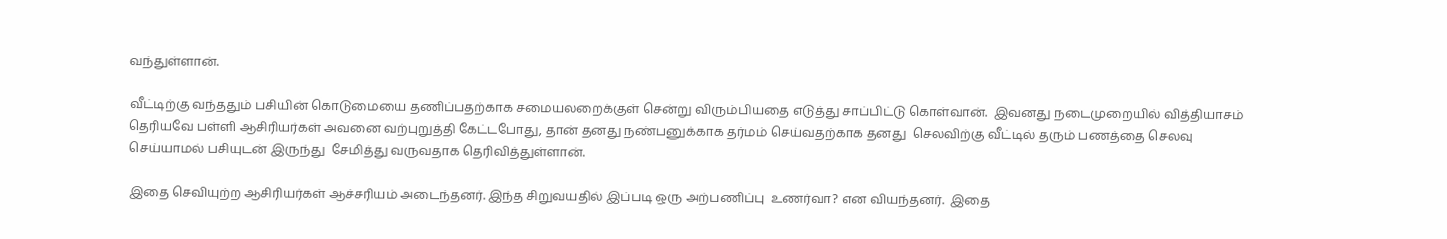வந்துள்ளான்.

வீட்டிற்கு வந்ததும் பசியின் கொடுமையை தணிப்பதற்காக சமையலறைக்குள் சென்று விரும்பியதை எடுத்து சாப்பிட்டு கொள்வான்.  இவனது நடைமுறையில் வித்தியாசம் தெரியவே பள்ளி ஆசிரியர்கள் அவனை வற்புறுத்தி கேட்டபோது, தான் தனது நண்பனுக்காக தர்மம் செய்வதற்காக தனது  செலவிற்கு வீட்டில் தரும் பணத்தை செலவு செய்யாமல் பசியுடன் இருந்து  சேமித்து வருவதாக தெரிவித்துள்ளான்.

இதை செவியுற்ற ஆசிரியர்கள் ஆச்சரியம் அடைந்தனர். இந்த சிறுவயதில் இப்படி ஒரு அற்பணிப்பு  உணர்வா? என வியந்தனர்.  இதை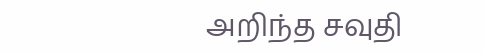அறிந்த சவுதி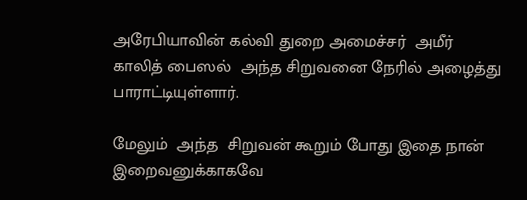அரேபியாவின் கல்வி துறை அமைச்சர்  அமீர் காலித் பைஸல்  அந்த சிறுவனை நேரில் அழைத்து பாராட்டியுள்ளார்.

மேலும்  அந்த  சிறுவன் கூறும் போது இதை நான்  இறைவனுக்காகவே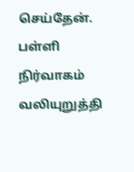செய்தேன். பள்ளி நிர்வாகம் வலியுறுத்தி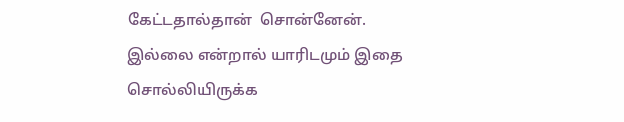கேட்டதால்தான்  சொன்னேன்.  இல்லை என்றால் யாரிடமும் இதை சொல்லியிருக்க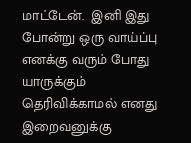மாட்டேன்.  இனி இது போன்று ஒரு வாய்ப்பு எனக்கு வரும் போது யாருக்கும் தெரிவிக்காமல் எனது  இறைவனுக்கு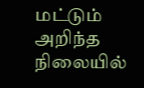மட்டும்  அறிந்த  நிலையில்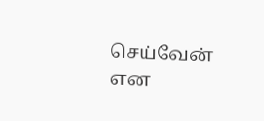செய்வேன் என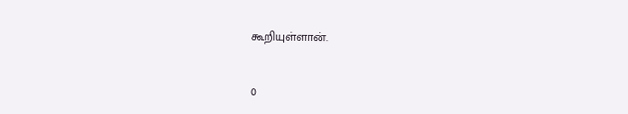கூறியுள்ளான்.


0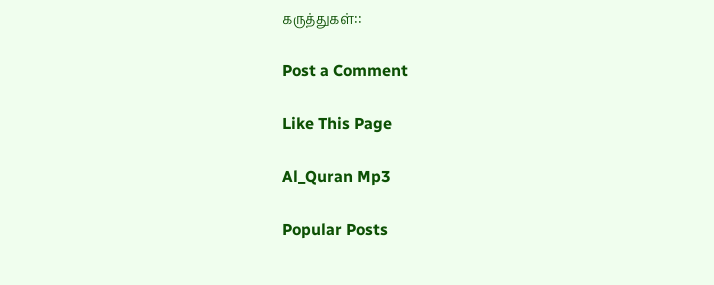கருத்துகள்::

Post a Comment

Like This Page

Al_Quran Mp3

Popular Posts